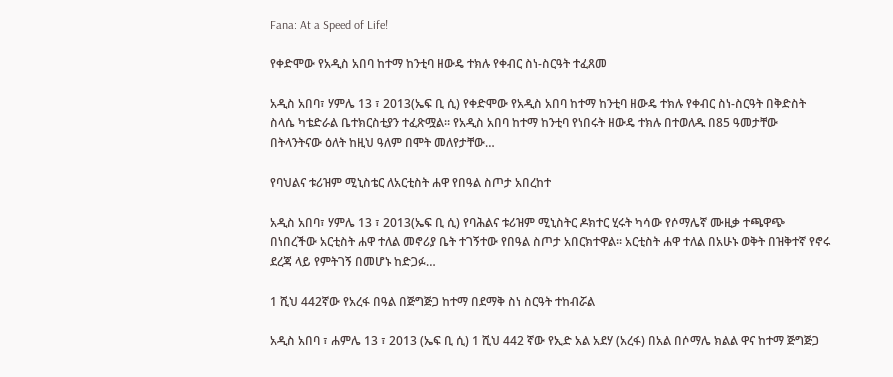Fana: At a Speed of Life!

የቀድሞው የአዲስ አበባ ከተማ ከንቲባ ዘውዴ ተክሉ የቀብር ስነ-ስርዓት ተፈጸመ

አዲስ አበባ፣ ሃምሌ 13 ፣ 2013(ኤፍ ቢ ሲ) የቀድሞው የአዲስ አበባ ከተማ ከንቲባ ዘውዴ ተክሉ የቀብር ስነ-ስርዓት በቅድስት ስላሴ ካቴድራል ቤተክርስቲያን ተፈጽሟል። የአዲስ አበባ ከተማ ከንቲባ የነበሩት ዘውዴ ተክሉ በተወለዱ በ85 ዓመታቸው በትላንትናው ዕለት ከዚህ ዓለም በሞት መለየታቸው…

የባህልና ቱሪዝም ሚኒስቴር ለአርቲስት ሐዋ የበዓል ስጦታ አበረከተ

አዲስ አበባ፣ ሃምሌ 13 ፣ 2013(ኤፍ ቢ ሲ) የባሕልና ቱሪዝም ሚኒስትር ዶክተር ሂሩት ካሳው የሶማሌኛ ሙዚቃ ተጫዋጭ በነበረችው አርቲስት ሐዋ ተለል መኖሪያ ቤት ተገኝተው የበዓል ስጦታ አበርክተዋል፡፡ አርቲስት ሐዋ ተለል በአሁኑ ወቅት በዝቅተኛ የኖሩ ደረጃ ላይ የምትገኝ በመሆኑ ከድጋፉ…

1 ሺህ 442ኛው የአረፋ በዓል በጅግጅጋ ከተማ በደማቅ ስነ ስርዓት ተከብሯል

አዲስ አበባ ፣ ሐምሌ 13 ፣ 2013 (ኤፍ ቢ ሲ) 1 ሺህ 442 ኛው የኢድ አል አደሃ (አረፋ) በአል በሶማሌ ክልል ዋና ከተማ ጅግጅጋ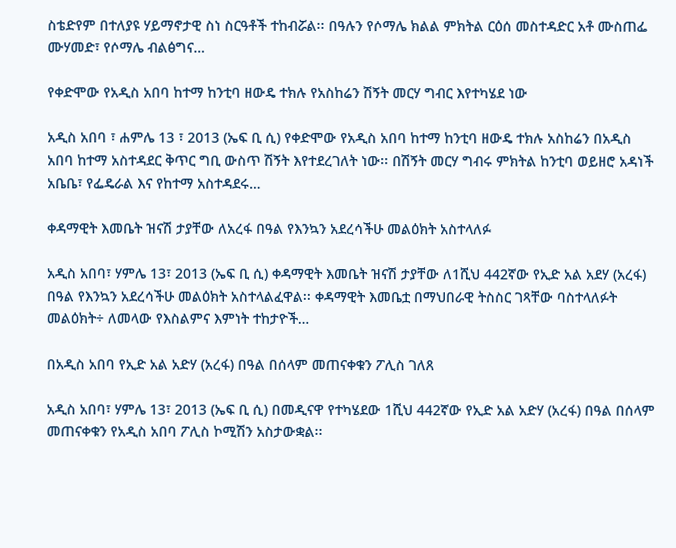ስቴድየም በተለያዩ ሃይማኖታዊ ስነ ስርዓቶች ተከብሯል፡፡ በዓሉን የሶማሌ ክልል ምክትል ርዕሰ መስተዳድር አቶ ሙስጠፌ ሙሃመድ፣ የሶማሌ ብልፅግና…

የቀድሞው የአዲስ አበባ ከተማ ከንቲባ ዘውዴ ተክሉ የአስከሬን ሽኝት መርሃ ግብር እየተካሄደ ነው

አዲስ አበባ ፣ ሐምሌ 13 ፣ 2013 (ኤፍ ቢ ሲ) የቀድሞው የአዲስ አበባ ከተማ ከንቲባ ዘውዴ ተክሉ አስከሬን በአዲስ አበባ ከተማ አስተዳደር ቅጥር ግቢ ውስጥ ሽኝት እየተደረገለት ነው፡፡ በሽኝት መርሃ ግብሩ ምክትል ከንቲባ ወይዘሮ አዳነች አቤቤ፣ የፌዴራል እና የከተማ አስተዳደሩ…

ቀዳማዊት እመቤት ዝናሽ ታያቸው ለአረፋ በዓል የእንኳን አደረሳችሁ መልዕክት አስተላለፉ

አዲስ አበባ፣ ሃምሌ 13፣ 2013 (ኤፍ ቢ ሲ) ቀዳማዊት እመቤት ዝናሽ ታያቸው ለ1ሺህ 442ኛው የኢድ አል አደሃ (አረፋ) በዓል የእንኳን አደረሳችሁ መልዕክት አስተላልፈዋል፡፡ ቀዳማዊት እመቤቷ በማህበራዊ ትስስር ገጻቸው ባስተላለፉት መልዕክት÷ ለመላው የእስልምና እምነት ተከታዮች…

በአዲስ አበባ የኢድ አል አድሃ (አረፋ) በዓል በሰላም መጠናቀቁን ፖሊስ ገለጸ

አዲስ አበባ፣ ሃምሌ 13፣ 2013 (ኤፍ ቢ ሲ) በመዲናዋ የተካሄደው 1ሺህ 442ኛው የኢድ አል አድሃ (አረፋ) በዓል በሰላም መጠናቀቁን የአዲስ አበባ ፖሊስ ኮሚሽን አስታውቋል፡፡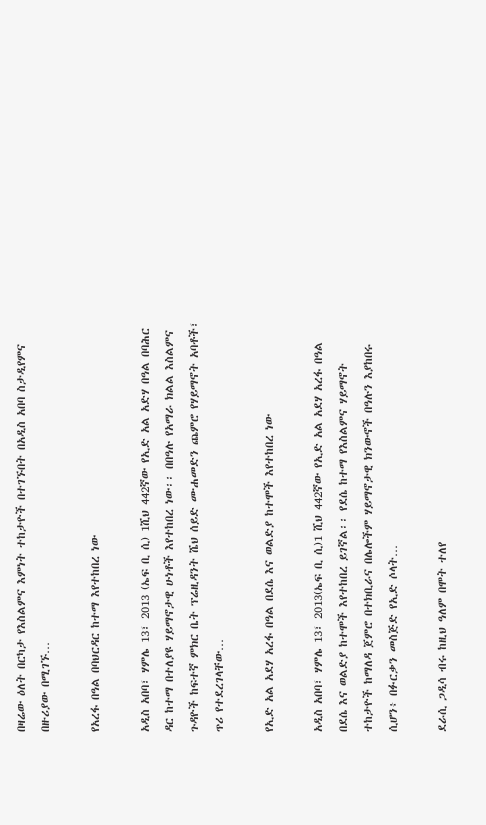በዛሬው ዕለት በርካታ የእስልምና እምነት ተከታዮች በተገኙበት በአዲስ አበባ ስታዲየምና በዙሪያው በሚገኙ…

የአረፋ በዓል በባህርዳር ከተማ እየተከበረ ነው

አዲስ አበባ፣ ሃምሌ 13፣ 2013 (ኤፍ ቢ ሲ) 1ሺህ 442ኛው የኢድ አል አድሃ በዓል በባሕር ዳር ከተማ በተለያዩ ሃይማኖታዊ ሁነቶች እየተከበረ ነው፡፡ በበዓሉ የአማራ ክልል እስልምና ጉዳዮች ከፍተኛ ምክር ቤት ፕሬዚዳንት ሼህ ሰይድ ሙሐመድን ጨምሮ የሃይማኖት አባቶች፣ ጥሪ የተደረገላቸው…

የኢድ አል አደሃ አረፋ በዓል በደሴ እና ወልድያ ከተሞች እየተከበረ ነው

አዲስ አበባ፣ ሃምሌ 13፣ 2013(ኤፍ ቢ ሲ)1 ሺህ 442ኛው የኢድ አል አደሃ አረፋ በዓል በደሴ እና ወልድያ ከተሞች እየተከበረ ይገኛል፡፡ የደሴ ከተማ የእስልምና ሃይማኖት ተከታዮች ከማለዳ ጀምሮ በተክቢራና በሌሎችም ሃይማኖታዊ ክንውኖች በዓሉን እያከበሩ ሲሆን፥ በፉርቃን መስጅድ የኢድ ሶላት…

ደራሲ ጋዲሳ ብሩ ከዚህ ዓለም በሞት ተለየ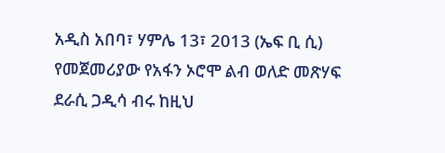አዲስ አበባ፣ ሃምሌ 13፣ 2013 (ኤፍ ቢ ሲ) የመጀመሪያው የአፋን ኦሮሞ ልብ ወለድ መጽሃፍ ደራሲ ጋዲሳ ብሩ ከዚህ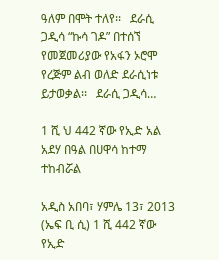ዓለም በሞት ተለየ፡፡   ደራሲ ጋዲሳ “ኩሳ ገዶ” በተሰኘ የመጀመሪያው የአፋን ኦሮሞ የረጅም ልብ ወለድ ደራሲነቱ ይታወቃል፡፡   ደራሲ ጋዲሳ…

1 ሺ ህ 442 ኛው የኢድ አል አደሃ በዓል በሀዋሳ ከተማ ተከብሯል

አዲስ አበባ፣ ሃምሌ 13፣ 2013 (ኤፍ ቢ ሲ) 1 ሺ 442 ኛው የኢድ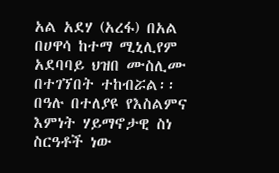አል አደሃ (አረፋ) በአል በሀዋሳ ከተማ ሚኒሊየም አደባባይ ህዝበ ሙስሊሙ በተገኘበት ተከብሯል፡፡ በዓሉ በተለያዩ የእስልምና እምነት ሃይማኖታዊ ስነ ስርዓቶች ነው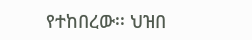የተከበረው፡፡ ህዝበ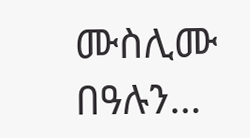ሙስሊሙ በዓሉን…